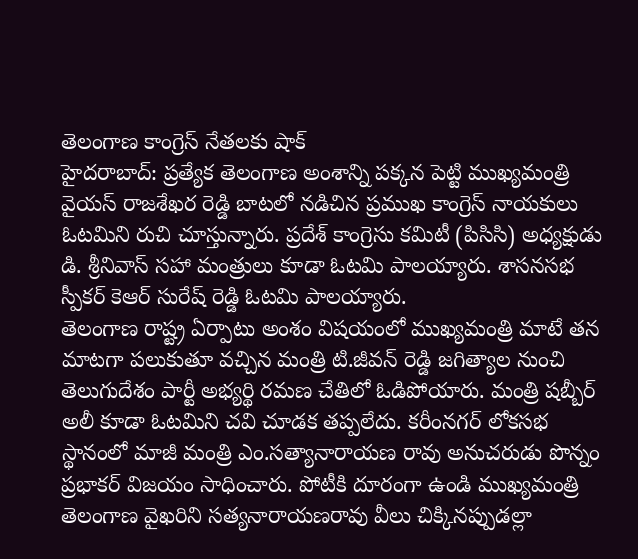తెలంగాణ కాంగ్రెస్ నేతలకు షాక్
హైదరాబాద్: ప్రత్యేక తెలంగాణ అంశాన్ని పక్కన పెట్టి ముఖ్యమంత్రి వైయస్ రాజశేఖర రెడ్డి బాటలో నడిచిన ప్రముఖ కాంగ్రెస్ నాయకులు ఓటమిని రుచి చూస్తున్నారు. ప్రదేశ్ కాంగ్రెసు కమిటీ (పిసిసి) అధ్యక్షుడు డి. శ్రీనివాస్ సహా మంత్రులు కూడా ఓటమి పాలయ్యారు. శాసనసభ స్పీకర్ కెఆర్ సురేష్ రెడ్డి ఓటమి పాలయ్యారు.
తెలంగాణ రాష్ట్ర ఏర్పాటు అంశం విషయంలో ముఖ్యమంత్రి మాటే తన మాటగా పలుకుతూ వచ్చిన మంత్రి టి.జీవన్ రెడ్డి జగిత్యాల నుంచి తెలుగుదేశం పార్టీ అభ్యర్థి రమణ చేతిలో ఓడిపోయారు. మంత్రి షబ్బీర్ అలీ కూడా ఓటమిని చవి చూడక తప్పలేదు. కరీంనగర్ లోకసభ స్థానంలో మాజీ మంత్రి ఎం.సత్యానారాయణ రావు అనుచరుడు పొన్నం ప్రభాకర్ విజయం సాధించారు. పోటీకి దూరంగా ఉండి ముఖ్యమంత్రి తెలంగాణ వైఖరిని సత్యనారాయణరావు వీలు చిక్కినప్పుడల్లా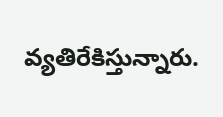వ్యతిరేకిస్తున్నారు.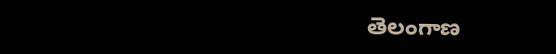తెలంగాణ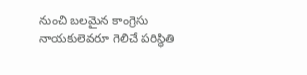నుంచి బలమైన కాంగ్రెసు నాయకులెవరూ గెలిచే పరిస్థితి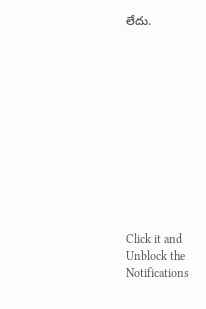లేదు.












Click it and Unblock the Notifications